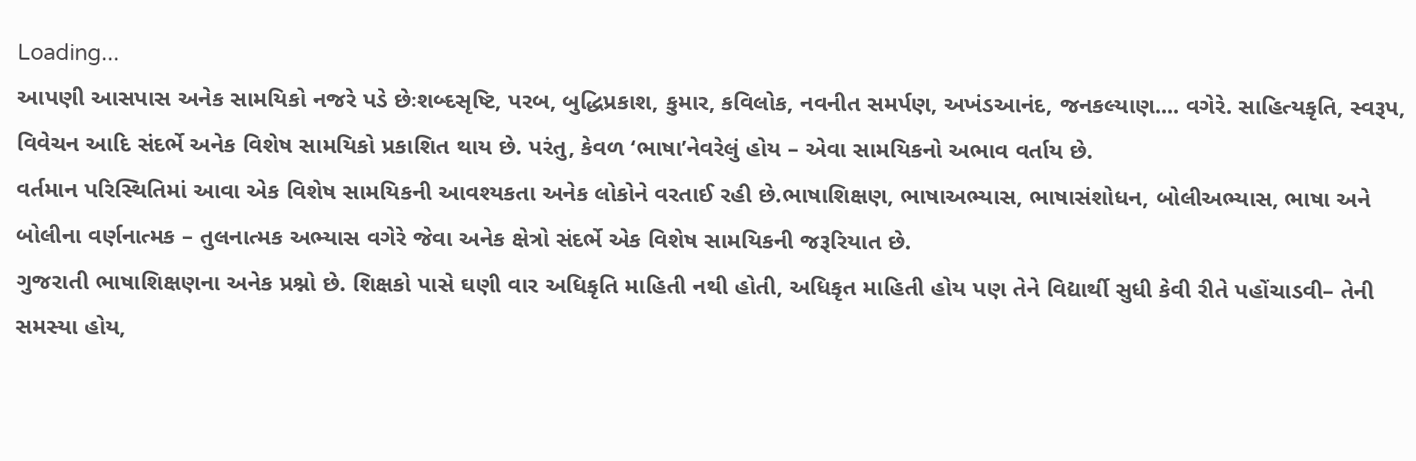Loading...
આપણી આસપાસ અનેક સામયિકો નજરે પડે છેઃશબ્દસૃષ્ટિ, પરબ, બુદ્ધિપ્રકાશ, કુમાર, કવિલોક, નવનીત સમર્પણ, અખંડઆનંદ, જનકલ્યાણ.... વગેરે. સાહિત્યકૃતિ, સ્વરૂપ, વિવેચન આદિ સંદર્ભે અનેક વિશેષ સામયિકો પ્રકાશિત થાય છે. પરંતુ, કેવળ ‘ભાષા’નેવરેલું હોય – એવા સામયિકનો અભાવ વર્તાય છે.
વર્તમાન પરિસ્થિતિમાં આવા એક વિશેષ સામયિકની આવશ્યકતા અનેક લોકોને વરતાઈ રહી છે.ભાષાશિક્ષણ, ભાષાઅભ્યાસ, ભાષાસંશોધન, બોલીઅભ્યાસ, ભાષા અને બોલીના વર્ણનાત્મક – તુલનાત્મક અભ્યાસ વગેરે જેવા અનેક ક્ષેત્રો સંદર્ભે એક વિશેષ સામયિકની જરૂરિયાત છે.
ગુજરાતી ભાષાશિક્ષણના અનેક પ્રશ્નો છે. શિક્ષકો પાસે ઘણી વાર અધિકૃતિ માહિતી નથી હોતી, અધિકૃત માહિતી હોય પણ તેને વિદ્યાર્થી સુધી કેવી રીતે પહોંચાડવી– તેની સમસ્યા હોય,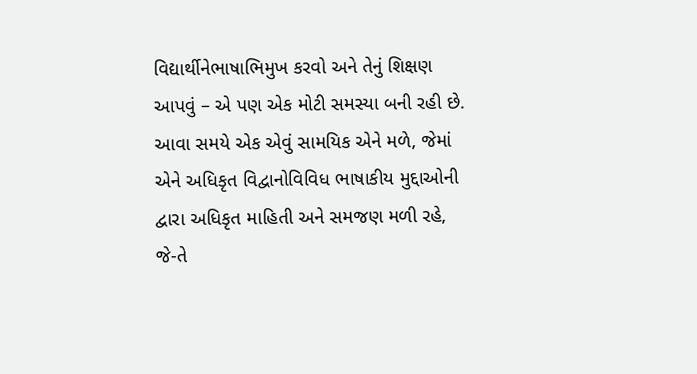વિદ્યાર્થીનેભાષાભિમુખ કરવો અને તેનું શિક્ષણ આપવું – એ પણ એક મોટી સમસ્યા બની રહી છે. આવા સમયે એક એવું સામયિક એને મળે, જેમાં એને અધિકૃત વિદ્વાનોવિવિધ ભાષાકીય મુદ્દાઓની દ્વારા અધિકૃત માહિતી અને સમજણ મળી રહે, જે-તે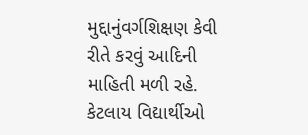મુદ્દાનુંવર્ગશિક્ષણ કેવી રીતે કરવું આદિની માહિતી મળી રહે.
કેટલાય વિદ્યાર્થીઓ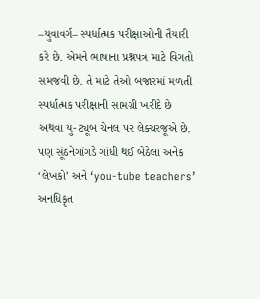–યુવાવર્ગ– સ્પર્ધાત્મક પરીક્ષાઓની તૈયારી કરે છે. એમને ભાષાના પ્રશ્નપત્ર માટે વિગતો સમજવી છે. તે માટે તેઓ બજારમાં મળતી સ્પર્ધાત્મક પરીક્ષાની સામગ્રી ખરીદે છે અથવા યુ-ટ્યૂબ ચેનલ પર લેક્ચરજૂએ છે. પણ સૂંઠનેગાંગડે ગાંધી થઈ બેઠેલા અનેક ‘લેખકો’ અને ‘you-tube teachers’ અનધિકૃત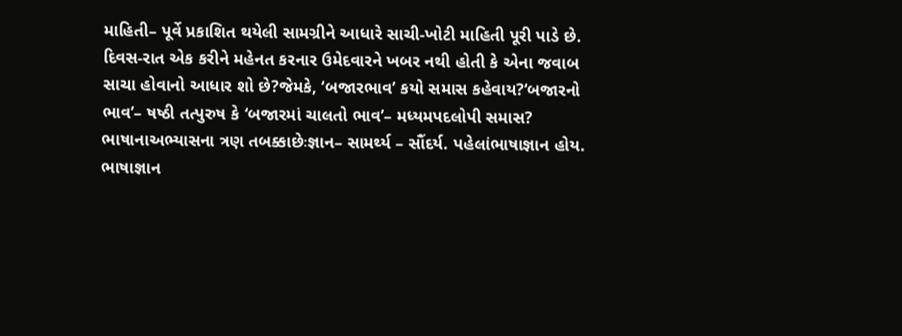માહિતી– પૂર્વે પ્રકાશિત થયેલી સામગ્રીને આધારે સાચી-ખોટી માહિતી પૂરી પાડે છે. દિવસ-રાત એક કરીને મહેનત કરનાર ઉમેદવારને ખબર નથી હોતી કે એના જવાબ સાચા હોવાનો આધાર શો છે?જેમકે, ‘બજારભાવ’ કયો સમાસ કહેવાય?‘બજારનો ભાવ’– ષષ્ઠી તત્પુરુષ કે ‘બજારમાં ચાલતો ભાવ’– મધ્યમપદલોપી સમાસ?
ભાષાનાઅભ્યાસના ત્રણ તબક્કાછેઃજ્ઞાન– સામર્થ્ય – સૌંદર્ય. પહેલાંભાષાજ્ઞાન હોય. ભાષાજ્ઞાન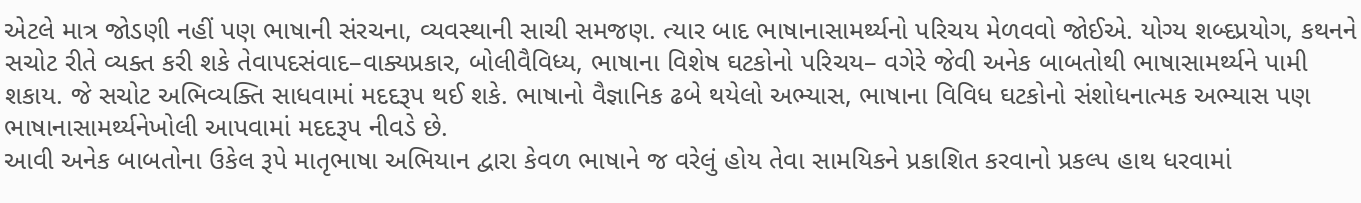એટલે માત્ર જોડણી નહીં પણ ભાષાની સંરચના, વ્યવસ્થાની સાચી સમજણ. ત્યાર બાદ ભાષાનાસામર્થ્યનો પરિચય મેળવવો જોઈએ. યોગ્ય શબ્દપ્રયોગ, કથનને સચોટ રીતે વ્યક્ત કરી શકે તેવાપદસંવાદ–વાક્યપ્રકાર, બોલીવૈવિધ્ય, ભાષાના વિશેષ ઘટકોનો પરિચય– વગેરે જેવી અનેક બાબતોથી ભાષાસામર્થ્યને પામી શકાય. જે સચોટ અભિવ્યક્તિ સાધવામાં મદદરૂપ થઈ શકે. ભાષાનો વૈજ્ઞાનિક ઢબે થયેલો અભ્યાસ, ભાષાના વિવિધ ઘટકોનો સંશોધનાત્મક અભ્યાસ પણ ભાષાનાસામર્થ્યનેખોલી આપવામાં મદદરૂપ નીવડે છે.
આવી અનેક બાબતોના ઉકેલ રૂપે માતૃભાષા અભિયાન દ્વારા કેવળ ભાષાને જ વરેલું હોય તેવા સામયિકને પ્રકાશિત કરવાનો પ્રકલ્પ હાથ ધરવામાં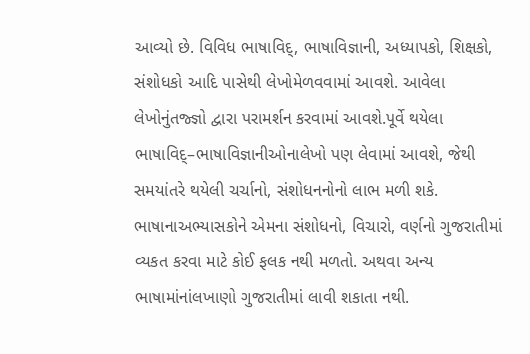આવ્યો છે. વિવિધ ભાષાવિદ્, ભાષાવિજ્ઞાની, અધ્યાપકો, શિક્ષકો, સંશોધકો આદિ પાસેથી લેખોમેળવવામાં આવશે. આવેલા લેખોનુંતજ્જ્ઞો દ્વારા પરામર્શન કરવામાં આવશે.પૂર્વે થયેલા ભાષાવિદ્–ભાષાવિજ્ઞાનીઓનાલેખો પણ લેવામાં આવશે, જેથી સમયાંતરે થયેલી ચર્ચાનો, સંશોધનનોનો લાભ મળી શકે.
ભાષાનાઅભ્યાસકોને એમના સંશોધનો, વિચારો, વર્ણનો ગુજરાતીમાં વ્યકત કરવા માટે કોઈ ફલક નથી મળતો. અથવા અન્ય ભાષામાંનાંલખાણો ગુજરાતીમાં લાવી શકાતા નથી.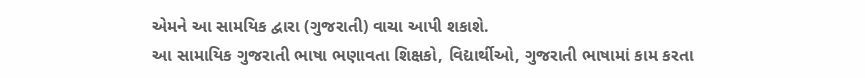એમને આ સામયિક દ્વારા (ગુજરાતી) વાચા આપી શકાશે.
આ સામાયિક ગુજરાતી ભાષા ભણાવતા શિક્ષકો, વિદ્યાર્થીઓ, ગુજરાતી ભાષામાં કામ કરતા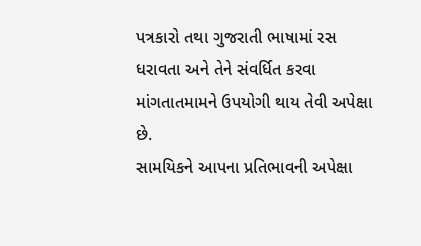પત્રકારો તથા ગુજરાતી ભાષામાં રસ ધરાવતા અને તેને સંવર્ધિત કરવા માંગતાતમામને ઉપયોગી થાય તેવી અપેક્ષા છે.
સામયિકને આપના પ્રતિભાવની અપેક્ષા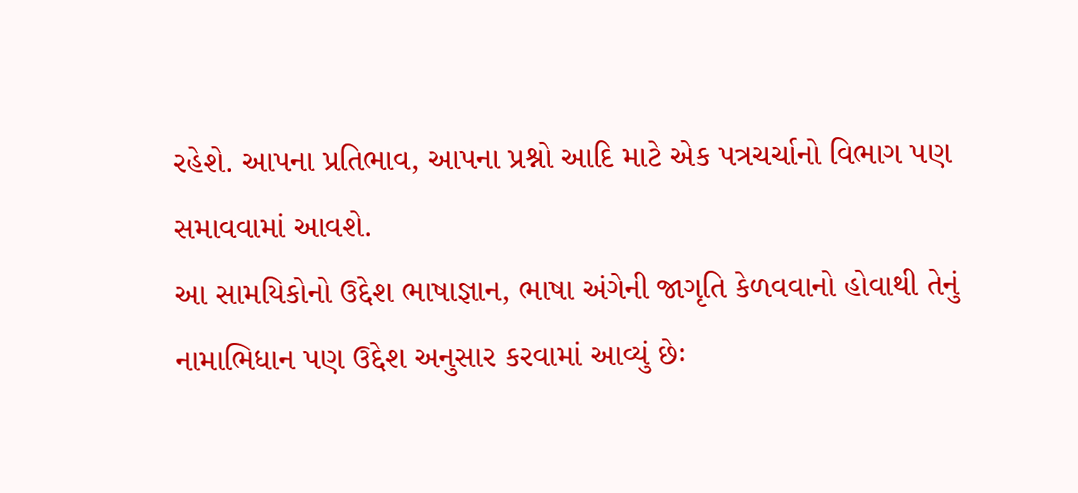રહેશે. આપના પ્રતિભાવ, આપના પ્રશ્નો આદિ માટે એક પત્રચર્ચાનો વિભાગ પણ સમાવવામાં આવશે.
આ સામયિકોનો ઉદ્દેશ ભાષાજ્ઞાન, ભાષા અંગેની જાગૃતિ કેળવવાનો હોવાથી તેનું નામાભિધાન પણ ઉદ્દેશ અનુસાર કરવામાં આવ્યું છેઃ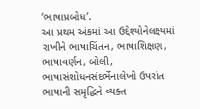‘ભાષાપ્રબોધ’.
આ પ્રથમ અંકમાં આ ઉદ્દેશ્યોનેલક્ષ્યમાં રાખીને ભાષાચિંતન, ભાષાશિક્ષણ, ભાષાવર્ણન, બોલી, ભાષાસંશોધનસંદર્ભેનાલેખો ઉપરાંત ભાષાની સમૃદ્ધિને વ્યક્ત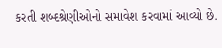કરતી શબ્દશ્રેણીઓનો સમાવેશ કરવામાં આવ્યો છે.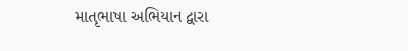માતૃભાષા અભિયાન દ્વારા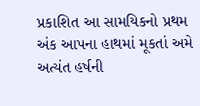પ્રકાશિત આ સામયિકનો પ્રથમ અંક આપના હાથમાં મૂકતાં અમે અત્યંત હર્ષની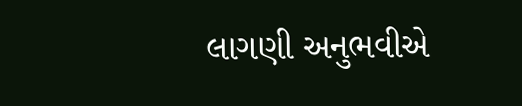લાગણી અનુભવીએ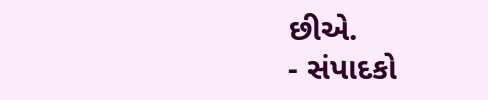છીએ.
- સંપાદકો